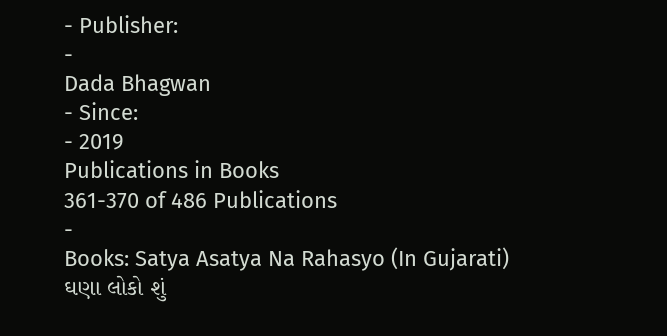- Publisher:
-
Dada Bhagwan
- Since:
- 2019
Publications in Books
361-370 of 486 Publications
-
Books: Satya Asatya Na Rahasyo (In Gujarati)
ઘણા લોકો શું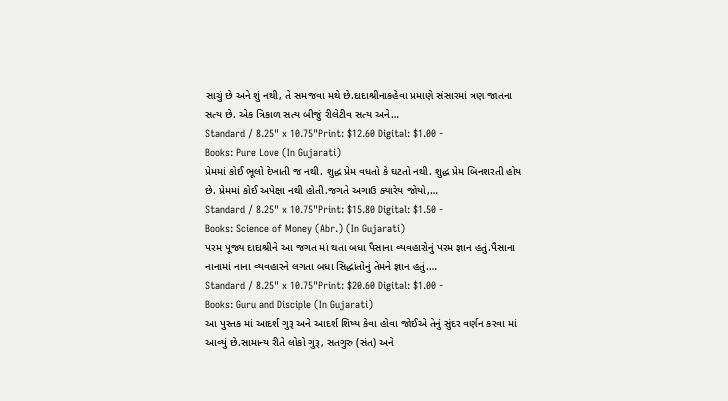સાચું છે અને શું નથી, તે સમજવા મથે છે.દાદાશ્રીનાકહેવા પ્રમાણે સંસારમાં ત્રણ જાતના સત્ય છે. એક ત્રિકાળ સત્ય બીજું રીલેટીવ સત્ય અને…
Standard / 8.25" x 10.75"Print: $12.60 Digital: $1.00 -
Books: Pure Love (In Gujarati)
પ્રેમમાં કોઈ ભૂલો દેખાતી જ નથી. શુદ્ધ પ્રેમ વધતો કે ઘટતો નથી. શુદ્ધ પ્રેમ બિનશરતી હોય છે. પ્રેમમાં કોઈ અપેક્ષા નથી હોતી.જગતે અગાઉ ક્યારેય જોયો,…
Standard / 8.25" x 10.75"Print: $15.80 Digital: $1.50 -
Books: Science of Money (Abr.) (In Gujarati)
પરમ પૂજ્ય દાદાશ્રીને આ જગત માં થતા બધા પૈસાના વ્યવહારોનું પરમ જ્ઞાન હતું.પૈસાના નાનામાં નાના વ્યવહારને લગતા બધા સિદ્ધાંતોનું તેમને જ્ઞાન હતું.…
Standard / 8.25" x 10.75"Print: $20.60 Digital: $1.00 -
Books: Guru and Disciple (In Gujarati)
આ પુસ્તક માં આદર્શ ગુરૂ અને આદર્શ શિષ્ય કેવા હોવા જોઈએ તેનું સુંદર વર્ણન કરવા માં આવ્યું છે.સામાન્ય રીતે લોકો ગુરૂ, સતગુરુ (સંત) અને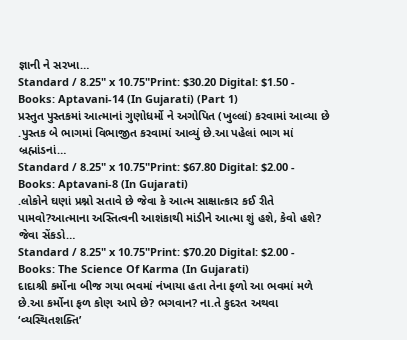જ્ઞાની ને સરખા…
Standard / 8.25" x 10.75"Print: $30.20 Digital: $1.50 -
Books: Aptavani-14 (In Gujarati) (Part 1)
પ્રસ્તુત પુસ્તકમાં આત્માનાં ગુણોધર્મો ને અગોપિત (ખુલ્લાં) કરવામાં આવ્યા છે .પુસ્તક બે ભાગમાં વિભાજીત કરવામાં આવ્યું છે.આ પહેલાં ભાગ માં બ્રહ્માંડનાં…
Standard / 8.25" x 10.75"Print: $67.80 Digital: $2.00 -
Books: Aptavani-8 (In Gujarati)
.લોકોને ઘણાં પ્રશ્નો સતાવે છે જેવા કે આત્મ સાક્ષાત્કાર કઈ રીતે પામવો?આત્માના અસ્તિત્વની આશંકાથી માંડીને આત્મા શું હશે, કેવો હશે? જેવા સેંકડો…
Standard / 8.25" x 10.75"Print: $70.20 Digital: $2.00 -
Books: The Science Of Karma (In Gujarati)
દાદાશ્રી કર્મોના બીજ ગયા ભવમાં નંખાયા હતા તેના ફળો આ ભવમાં મળે છે.આ કર્મોના ફળ કોણ આપે છે? ભગવાન? ના.તે કુદરત અથવા ‘વ્યસ્થિતશક્તિ’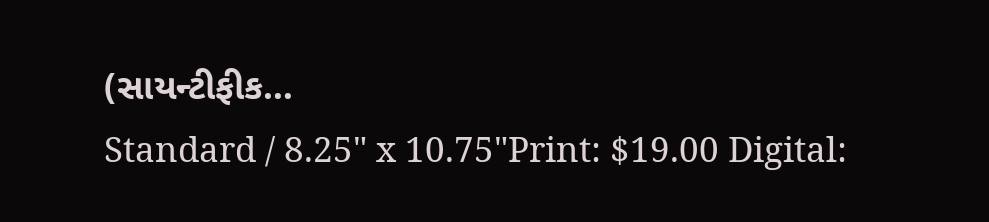(સાયન્ટીફીક…
Standard / 8.25" x 10.75"Print: $19.00 Digital: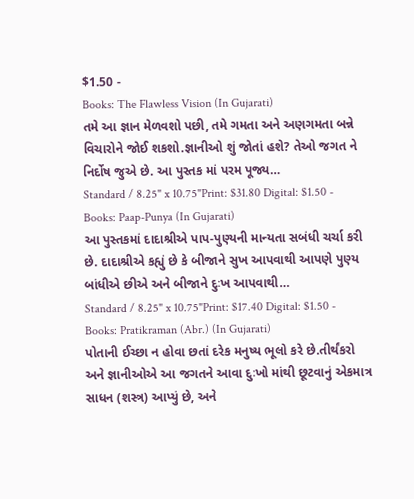$1.50 -
Books: The Flawless Vision (In Gujarati)
તમે આ જ્ઞાન મેળવશો પછી, તમે ગમતા અને અણગમતા બન્ને વિચારોને જોઈ શકશો.જ્ઞાનીઓ શું જોતાં હશે? તેઓ જગત ને નિર્દોષ જુએ છે. આ પુસ્તક માં પરમ પૂજ્ય…
Standard / 8.25" x 10.75"Print: $31.80 Digital: $1.50 -
Books: Paap-Punya (In Gujarati)
આ પુસ્તકમાં દાદાશ્રીએ પાપ-પુણ્યની માન્યતા સબંધી ચર્ચા કરી છે. દાદાશ્રીએ કહ્યું છે કે બીજાને સુખ આપવાથી આપણે પુણ્ય બાંધીએ છીએ અને બીજાને દુઃખ આપવાથી…
Standard / 8.25" x 10.75"Print: $17.40 Digital: $1.50 -
Books: Pratikraman (Abr.) (In Gujarati)
પોતાની ઈચ્છા ન હોવા છતાં દરેક મનુષ્ય ભૂલો કરે છે.તીર્થંકરો અને જ્ઞાનીઓએ આ જગતને આવા દુઃખો માંથી છૂટવાનું એકમાત્ર સાધન (શસ્ત્ર) આપ્યું છે, અને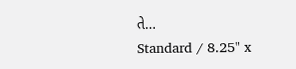તે…
Standard / 8.25" x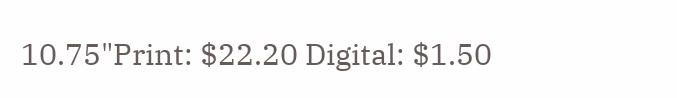10.75"Print: $22.20 Digital: $1.50